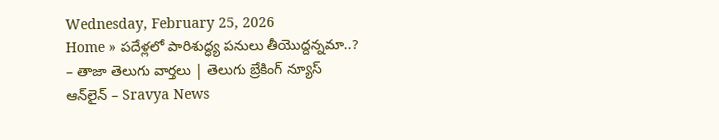Wednesday, February 25, 2026
Home » పదేళ్లలో పారిశుద్ధ్య పనులు తీయొద్దన్నమా..? – తాజా తెలుగు వార్తలు | తెలుగు బ్రేకింగ్ న్యూస్ ఆన్‌లైన్ – Sravya News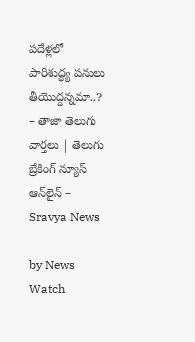పదేళ్లలో పారిశుద్ధ్య పనులు తీయొద్దన్నమా..? – తాజా తెలుగు వార్తలు | తెలుగు బ్రేకింగ్ న్యూస్ ఆన్‌లైన్ – Sravya News

by News Watch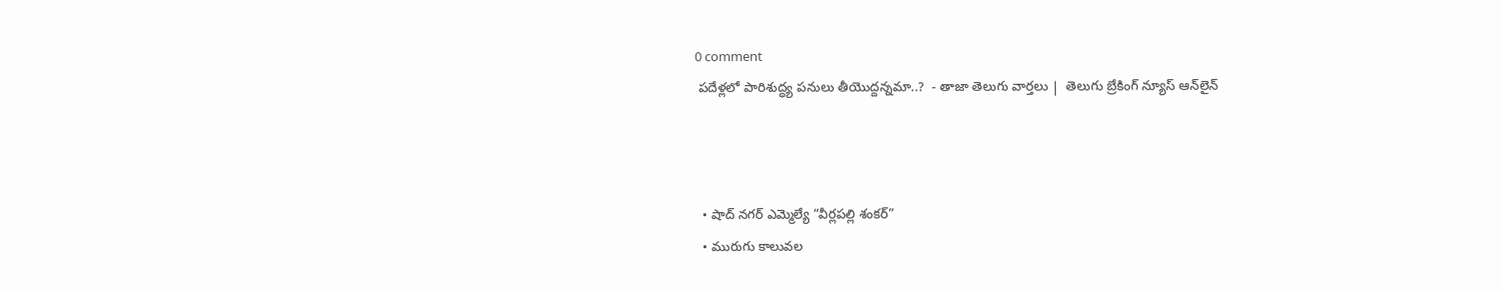0 comment
 పదేళ్లలో పారిశుద్ధ్య పనులు తీయొద్దన్నమా..?  - తాజా తెలుగు వార్తలు |  తెలుగు బ్రేకింగ్ న్యూస్ ఆన్‌లైన్



  • షాద్ నగర్ ఎమ్మెల్యే “వీర్లపల్లి శంకర్”
  • మురుగు కాలువల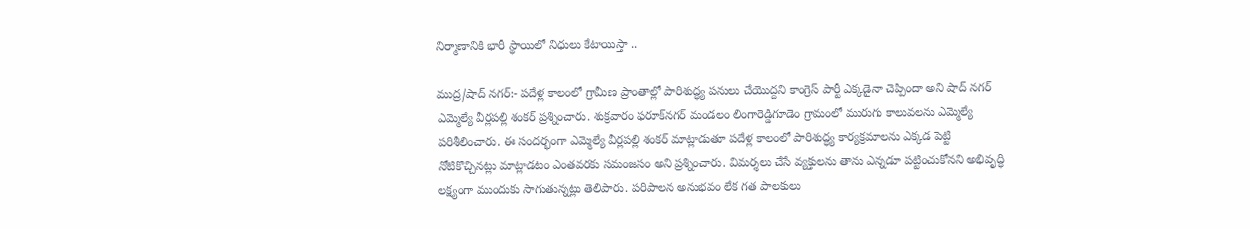నిర్మాణానికి భారీ స్థాయిలో నిధులు కేటాయిస్తా ..

ముద్ర/షాద్ నగర్:- పదేళ్ల కాలంలో గ్రామీణ ప్రాంతాల్లో పారిశుద్ధ్య పనులు చేయొద్దని కాంగ్రెస్ పార్టీ ఎక్కడైనా చెప్పిందా అని షాద్ నగర్ ఎమ్మెల్యే వీర్లపల్లి శంకర్ ప్రశ్నించారు. శుక్రవారం ఫరూక్‌నగర్ మండలం లింగారెడ్డిగూడెం గ్రామంలో మురుగు కాలువలను ఎమ్మెల్యే పరిశీలించారు. ఈ సందర్భంగా ఎమ్మెల్యే వీర్లపల్లి శంకర్ మాట్లాడుతూ పదేళ్ల కాలంలో పారిశుద్ధ్య కార్యక్రమాలను ఎక్కడ పెట్టి నోటికొచ్చినట్లు మాట్లాడటం ఎంతవరకు సమంజసం అని ప్రశ్నించారు. విమర్శలు చేసే వ్యక్తులను తాను ఎన్నడూ పట్టించుకోనని అభివృద్ధి లక్ష్యంగా ముందుకు సాగుతున్నట్లు తెలిపారు. పరిపాలన అనుభవం లేక గత పాలకులు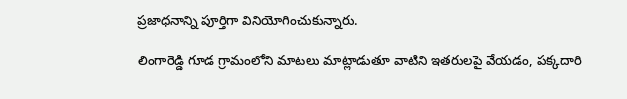ప్రజాధనాన్ని పూర్తిగా వినియోగించుకున్నారు.

లింగారెడ్డి గూడ గ్రామంలోని మాటలు మాట్లాడుతూ వాటిని ఇతరులపై వేయడం, పక్కదారి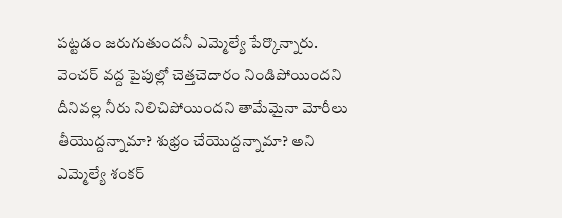పట్టడం జరుగుతుందనీ ఎమ్మెల్యే పేర్కొన్నారు. వెంచర్ వద్ద పైపుల్లో చెత్తచెదారం నిండిపోయిందని దీనివల్ల నీరు నిలిచిపోయిందని తామేమైనా మోరీలు తీయొద్దన్నామా? శుభ్రం చేయొద్దన్నామా? అని ఎమ్మెల్యే శంకర్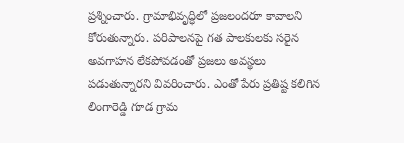ప్రశ్నించారు. గ్రామాభివృద్ధిలో ప్రజలందరూ కావాలని కోరుతున్నారు. పరిపాలనపై గత పాలకులకు సరైన అవగాహన లేకపోవడంతో ప్రజలు అవస్థలు పడుతున్నారని వివరించారు. ఎంతో పేరు ప్రతిష్ట కలిగిన లింగారెడ్డి గూడ గ్రామ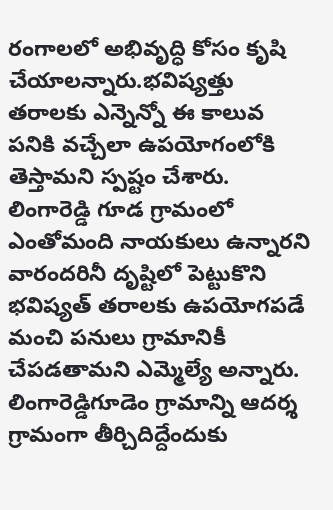రంగాలలో అభివృద్ధి కోసం కృషి చేయాలన్నారు.భవిష్యత్తు తరాలకు ఎన్నెన్నో ఈ కాలువ పనికి వచ్చేలా ఉపయోగంలోకి తెస్తామని స్పష్టం చేశారు. లింగారెడ్డి గూడ గ్రామంలో ఎంతోమంది నాయకులు ఉన్నారని వారందరినీ దృష్టిలో పెట్టుకొని భవిష్యత్ తరాలకు ఉపయోగపడే మంచి పనులు గ్రామానికీ చేపడతామని ఎమ్మెల్యే అన్నారు. లింగారెడ్డిగూడెం గ్రామాన్ని ఆదర్శ గ్రామంగా తీర్చిదిద్దేందుకు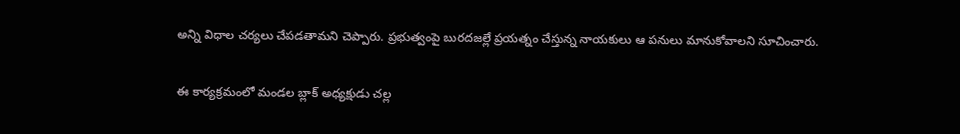అన్ని విధాల చర్యలు చేపడతామని చెప్పారు. ప్రభుత్వంపై బురదజల్లే ప్రయత్నం చేస్తున్న నాయకులు ఆ పనులు మానుకోవాలని సూచించారు.

ఈ కార్యక్రమంలో మండల బ్లాక్ అధ్యక్షుడు చల్ల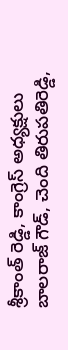శ్రీకాంత్ రెడ్డి, కాంగ్రెస్ అధ్యక్షులు బాలరాజ్ గౌడ్, చెంది తిరుపతిరెడ్డి,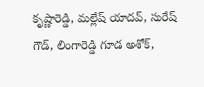కృష్ణారెడ్డి, మల్లేష్ యాదవ్, సురేష్ గౌడ్, లింగారెడ్డి గూడ అశోక్,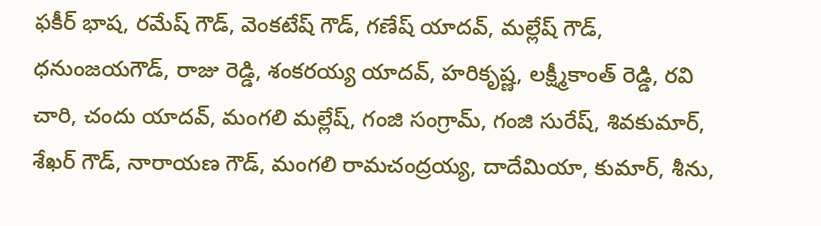ఫకీర్ భాష, రమేష్ గౌడ్, వెంకటేష్ గౌడ్, గణేష్ యాదవ్, మల్లేష్ గౌడ్, ధనుంజయగౌడ్, రాజు రెడ్డి, శంకరయ్య యాదవ్, హరికృష్ణ, లక్ష్మీకాంత్ రెడ్డి, రవి చారి, చందు యాదవ్, మంగలి మల్లేష్, గంజి సంగ్రామ్, గంజి సురేష్, శివకుమార్, శేఖర్ గౌడ్, నారాయణ గౌడ్, మంగలి రామచంద్రయ్య, దాదేమియా, కుమార్, శీను,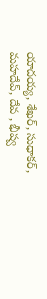యాదయ్య, శేఖర్, సుధాకర్, మహదేవ్, దేవ , భీష్వ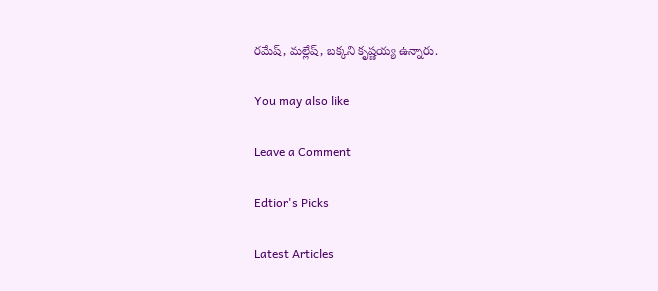రమేష్, మల్లేష్, బక్కని కృష్ణయ్య ఉన్నారు.

You may also like

Leave a Comment

Edtior's Picks

Latest Articles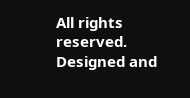All rights reserved. Designed and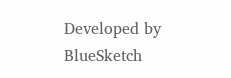Developed by  BlueSketch